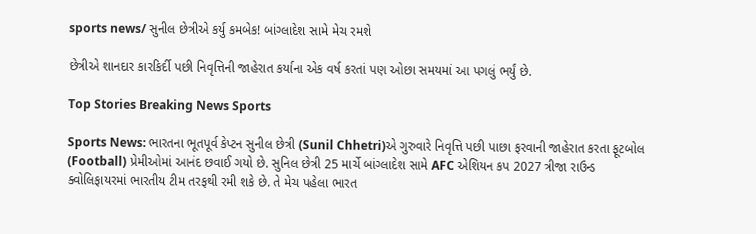sports news/ સુનીલ છેત્રીએ કર્યુ કમબેક! બાંગ્લાદેશ સામે મેચ રમશે

છેત્રીએ શાનદાર કારકિર્દી પછી નિવૃત્તિની જાહેરાત કર્યાના એક વર્ષ કરતાં પણ ઓછા સમયમાં આ પગલું ભર્યું છે.

Top Stories Breaking News Sports

Sports News: ભારતના ભૂતપૂર્વ કેપ્ટન સુનીલ છેત્રી (Sunil Chhetri)એ ગુરુવારે નિવૃત્તિ પછી પાછા ફરવાની જાહેરાત કરતા ફૂટબોલ (Football) પ્રેમીઓમાં આનંદ છવાઈ ગયો છે. સુનિલ છેત્રી 25 માર્ચે બાંગ્લાદેશ સામે AFC એશિયન કપ 2027 ત્રીજા રાઉન્ડ ક્વોલિફાયરમાં ભારતીય ટીમ તરફથી રમી શકે છે. તે મેચ પહેલા ભારત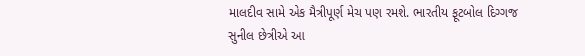માલદીવ સામે એક મૈત્રીપૂર્ણ મેચ પણ રમશે. ભારતીય ફૂટબોલ દિગ્ગજ સુનીલ છેત્રીએ આ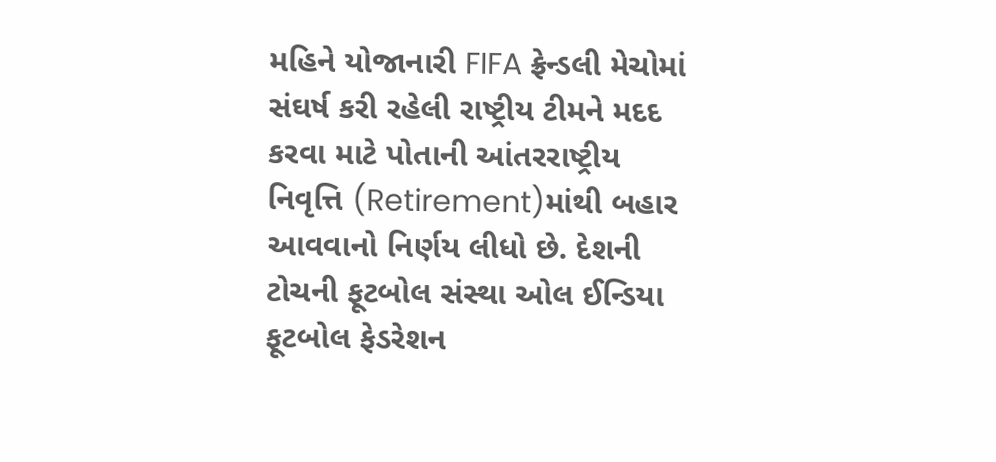મહિને યોજાનારી FIFA ફ્રેન્ડલી મેચોમાં સંઘર્ષ કરી રહેલી રાષ્ટ્રીય ટીમને મદદ કરવા માટે પોતાની આંતરરાષ્ટ્રીય નિવૃત્તિ (Retirement)માંથી બહાર આવવાનો નિર્ણય લીધો છે. દેશની ટોચની ફૂટબોલ સંસ્થા ઓલ ઈન્ડિયા ફૂટબોલ ફેડરેશન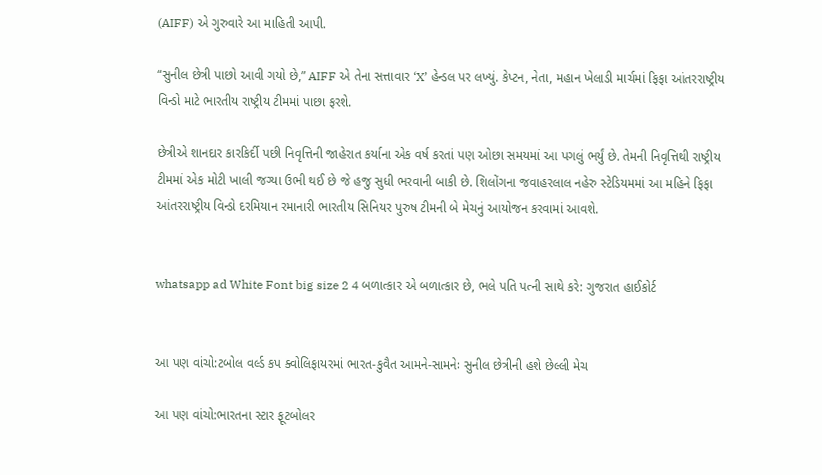(AIFF) એ ગુરુવારે આ માહિતી આપી.

“સુનીલ છેત્રી પાછો આવી ગયો છે,” AIFF એ તેના સત્તાવાર ‘X’ હેન્ડલ પર લખ્યું. કેપ્ટન, નેતા, મહાન ખેલાડી માર્ચમાં ફિફા આંતરરાષ્ટ્રીય વિન્ડો માટે ભારતીય રાષ્ટ્રીય ટીમમાં પાછા ફરશે.

છેત્રીએ શાનદાર કારકિર્દી પછી નિવૃત્તિની જાહેરાત કર્યાના એક વર્ષ કરતાં પણ ઓછા સમયમાં આ પગલું ભર્યું છે. તેમની નિવૃત્તિથી રાષ્ટ્રીય ટીમમાં એક મોટી ખાલી જગ્યા ઉભી થઈ છે જે હજુ સુધી ભરવાની બાકી છે. શિલોંગના જવાહરલાલ નહેરુ સ્ટેડિયમમાં આ મહિને ફિફા આંતરરાષ્ટ્રીય વિન્ડો દરમિયાન રમાનારી ભારતીય સિનિયર પુરુષ ટીમની બે મેચનું આયોજન કરવામાં આવશે.


whatsapp ad White Font big size 2 4 બળાત્કાર એ બળાત્કાર છે, ભલે પતિ પત્ની સાથે કરે: ગુજરાત હાઈકોર્ટ


આ પણ વાંચો:ટબોલ વર્લ્ડ કપ ક્વોલિફાયરમાં ભારત-કુવૈત આમને-સામનેઃ સુનીલ છેત્રીની હશે છેલ્લી મેચ

આ પણ વાંચો:ભારતના સ્ટાર ફૂટબોલર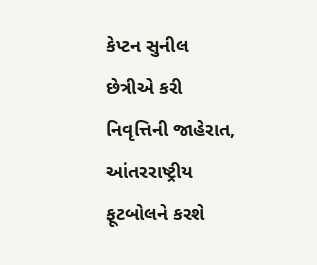કેપ્ટન સુનીલ છેત્રીએ કરી નિવૃત્તિની જાહેરાત, આંતરરાષ્ટ્રીય ફૂટબોલને કરશે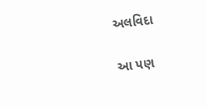અલવિદા

આ પણ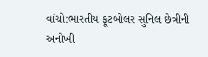વાંચો:ભારતીય ફૂટબોલર સુનિલ છેત્રીની અનોખી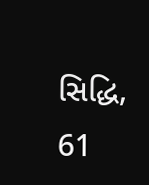સિદ્ધિ, 61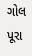ગોલ પૂરા